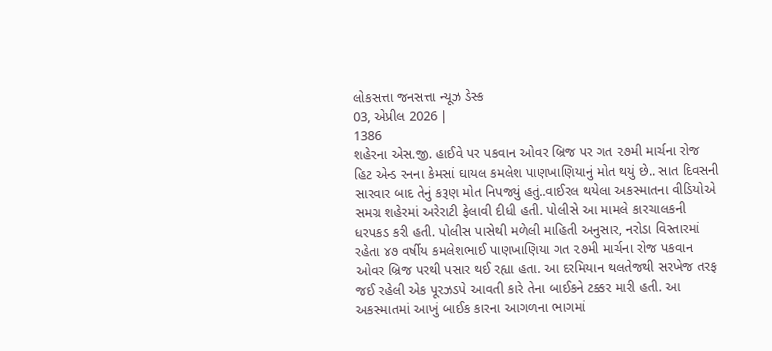લોકસત્તા જનસત્તા ન્યૂઝ ડેસ્ક
03, એપ્રીલ 2026 |
1386
શહેરના એસ.જી. હાઈવે પર પકવાન ઓવર બ્રિજ પર ગત ૨૭મી માર્ચના રોજ હિટ એન્ડ રનના કેમસાં ઘાયલ કમલેશ પાણખાણિયાનું મોત થયું છે.. સાત દિવસની સારવાર બાદ તેનું કરૂણ મોત નિપજ્યું હતું..વાઈરલ થયેલા અકસ્માતના વીડિયોએ સમગ્ર શહેરમાં અરેરાટી ફેલાવી દીધી હતી. પોલીસે આ મામલે કારચાલકની ધરપકડ કરી હતી. પોલીસ પાસેથી મળેલી માહિતી અનુસાર, નરોડા વિસ્તારમાં રહેતા ૪૭ વર્ષીય કમલેશભાઈ પાણખાણિયા ગત ૨૭મી માર્ચના રોજ પકવાન ઓવર બ્રિજ પરથી પસાર થઈ રહ્યા હતા. આ દરમિયાન થલતેજથી સરખેજ તરફ જઈ રહેલી એક પૂરઝડપે આવતી કારે તેના બાઈકને ટક્કર મારી હતી. આ અકસ્માતમાં આખું બાઈક કારના આગળના ભાગમાં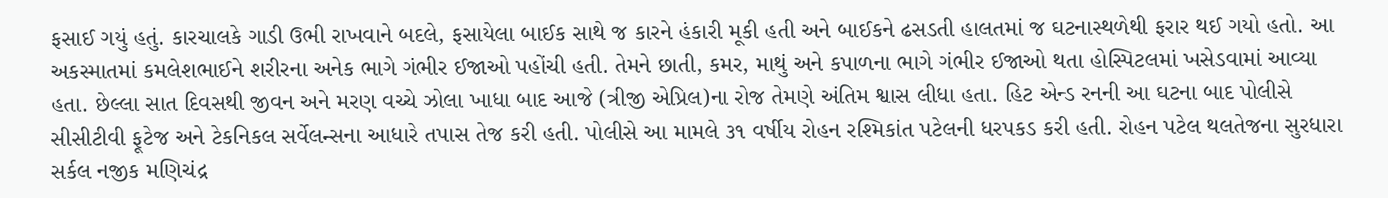ફસાઈ ગયું હતું. કારચાલકે ગાડી ઉભી રાખવાને બદલે, ફસાયેલા બાઈક સાથે જ કારને હંકારી મૂકી હતી અને બાઈકને ઢસડતી હાલતમાં જ ઘટનાસ્થળેથી ફરાર થઈ ગયો હતો. આ અકસ્માતમાં કમલેશભાઈને શરીરના અનેક ભાગે ગંભીર ઈજાઓ પહોંચી હતી. તેમને છાતી, કમર, માથું અને કપાળના ભાગે ગંભીર ઈજાઓ થતા હોસ્પિટલમાં ખસેડવામાં આવ્યા હતા. છેલ્લા સાત દિવસથી જીવન અને મરણ વચ્ચે ઝોલા ખાધા બાદ આજે (ત્રીજી એપ્રિલ)ના રોજ તેમણે અંતિમ શ્વાસ લીધા હતા. હિટ એન્ડ રનની આ ઘટના બાદ પોલીસે સીસીટીવી ફૂટેજ અને ટેકનિકલ સર્વેલન્સના આધારે તપાસ તેજ કરી હતી. પોલીસે આ મામલે ૩૧ વર્ષીય રોહન રશ્મિકાંત પટેલની ધરપકડ કરી હતી. રોહન પટેલ થલતેજના સુરધારા સર્કલ નજીક મણિચંદ્ર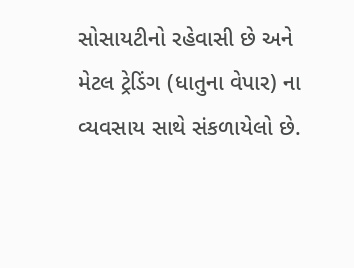સોસાયટીનો રહેવાસી છે અને મેટલ ટ્રેડિંગ (ધાતુના વેપાર) ના વ્યવસાય સાથે સંકળાયેલો છે.